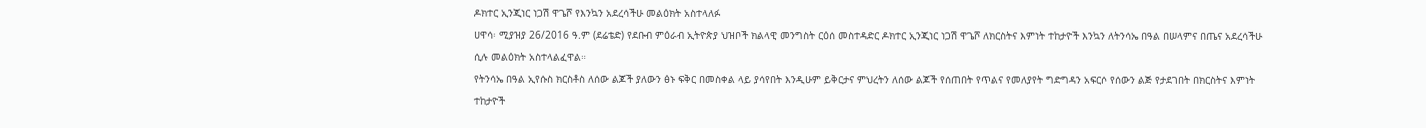ዶክተር ኢንጂነር ነጋሽ ዋጌሾ የእንኳን አደረሳችሁ መልዕክት አስተላለፉ
ሀዋሳ፡ ሚያዝያ 26/2016 ዓ.ም (ደሬቴድ) የደቡብ ምዕራብ ኢትዮጵያ ህዝቦች ክልላዊ መንግስት ርዕሰ መስተዳድር ዶክተር ኢንጂነር ነጋሽ ዋጌሾ ለክርስትና እምነት ተከታዮች እንኳን ለትንሳኤ በዓል በሠላምና በጤና አደረሳችሁ ሲሉ መልዕክት አስተላልፈዋል።
የትንሳኤ በዓል ኢየሱስ ክርስቶስ ለሰው ልጆች ያለውን ፅኑ ፍቅር በመስቀል ላይ ያሳየበት እንዲሁም ይቅርታና ምህረትን ለሰው ልጆች የሰጠበት የጥልና የመለያየት ግድግዳን አፍርሶ የሰውን ልጅ የታደገበት በክርስትና እምነት ተከታዮች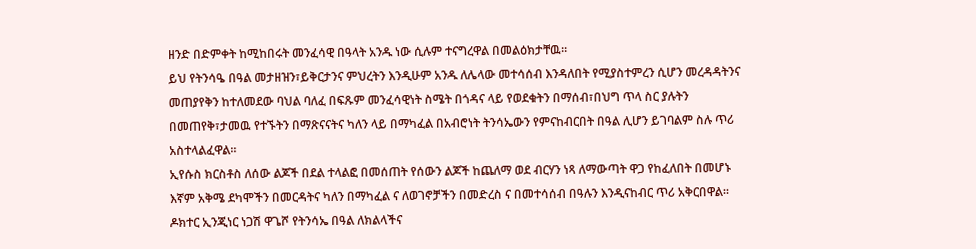ዘንድ በድምቀት ከሚከበሩት መንፈሳዊ በዓላት አንዱ ነው ሲሉም ተናግረዋል በመልዕክታቸዉ።
ይህ የትንሳዔ በዓል መታዘዝን፣ይቅርታንና ምህረትን እንዲሁም አንዱ ለሌላው መተሳሰብ እንዳለበት የሚያስተምረን ሲሆን መረዳዳትንና መጠያየቅን ከተለመደው ባህል ባለፈ በፍጹም መንፈሳዊነት ስሜት በጎዳና ላይ የወደቁትን በማሰብ፣በህግ ጥላ ስር ያሉትን በመጠየቅ፣ታመዉ የተኙትን በማጽናናትና ካለን ላይ በማካፈል በአብሮነት ትንሳኤውን የምናከብርበት በዓል ሊሆን ይገባልም ስሉ ጥሪ አስተላልፈዋል።
ኢየሱስ ክርስቶስ ለሰው ልጆች በደል ተላልፎ በመሰጠት የሰውን ልጆች ከጨለማ ወደ ብርሃን ነጻ ለማውጣት ዋጋ የከፈለበት በመሆኑ እኛም አቅሜ ደካሞችን በመርዳትና ካለን በማካፈል ና ለወገኖቻችን በመድረስ ና በመተሳሰብ በዓሉን እንዲናከብር ጥሪ አቅርበዋል።
ዶክተር ኢንጂነር ነጋሽ ዋጌሾ የትንሳኤ በዓል ለክልላችና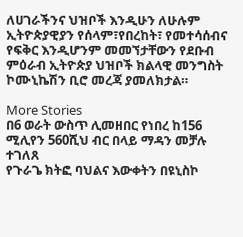ለሀገራችንና ህዝቦች እንዲሁን ለሁሉም ኢትዮጵያዊያን የሰላም፣የበረከት፣ የመተሳሰብና የፍቅር እንዲሆንም መመኘታቸውን የደቡብ ምዕራብ ኢትዮጵያ ህዝቦች ክልላዊ መንግስት ኮሙኒኬሽን ቢሮ መረጃ ያመለክታል።

More Stories
በ6 ወራት ውስጥ ሊመዘበር የነበረ ከ156 ሚሊየን 560ሺህ ብር በላይ ማዳን መቻሉ ተገለጸ
የጉራጌ ክትፎ ባህልና እውቀትን በዩኒስኮ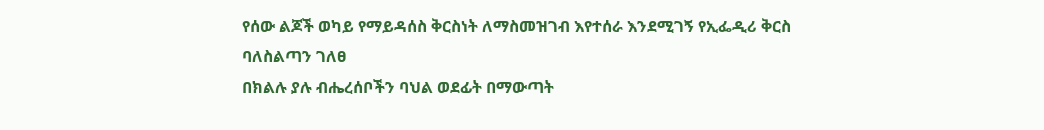የሰው ልጆች ወካይ የማይዳሰስ ቅርስነት ለማስመዝገብ እየተሰራ እንደሚገኝ የኢፌዲሪ ቅርስ ባለስልጣን ገለፀ
በክልሉ ያሉ ብሔረሰቦችን ባህል ወደፊት በማውጣት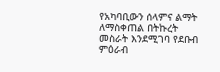የአካባቢውን ሰላምና ልማት ለማስቀጠል በትኩረት መስራት እንደሚገባ የደቡብ ምዕራብ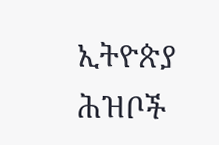ኢትዮጵያ ሕዝቦች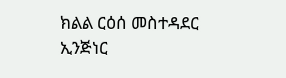ክልል ርዕሰ መስተዳደር ኢንጅነር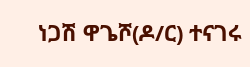ነጋሽ ዋጌሾ(ዶ/ር) ተናገሩ